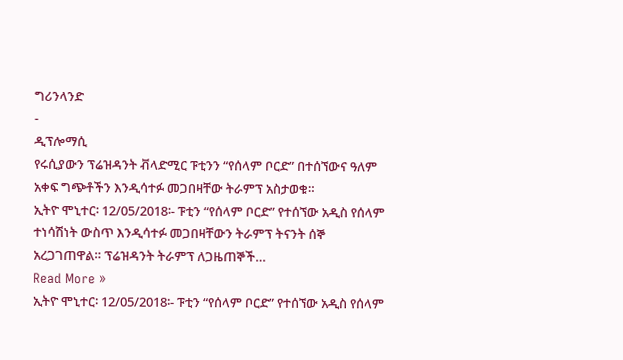ግሪንላንድ
-
ዲፕሎማሲ
የሩሲያውን ፕሬዝዳንት ቭላድሚር ፑቲንን “የሰላም ቦርድ” በተሰኘውና ዓለም አቀፍ ግጭቶችን እንዲሳተፉ መጋበዛቸው ትራምፕ አስታወቁ።
ኢትዮ ሞኒተር፡ 12/05/2018፡- ፑቲን “የሰላም ቦርድ” የተሰኘው አዲስ የሰላም ተነሳሽነት ውስጥ እንዲሳተፉ መጋበዛቸውን ትራምፕ ትናንት ሰኞ አረጋገጠዋል። ፕሬዝዳንት ትራምፕ ለጋዜጠኞች…
Read More »
ኢትዮ ሞኒተር፡ 12/05/2018፡- ፑቲን “የሰላም ቦርድ” የተሰኘው አዲስ የሰላም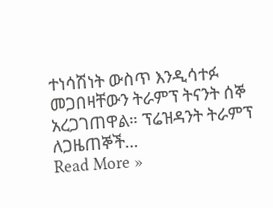ተነሳሽነት ውስጥ እንዲሳተፉ መጋበዛቸውን ትራምፕ ትናንት ሰኞ አረጋገጠዋል። ፕሬዝዳንት ትራምፕ ለጋዜጠኞች…
Read More »